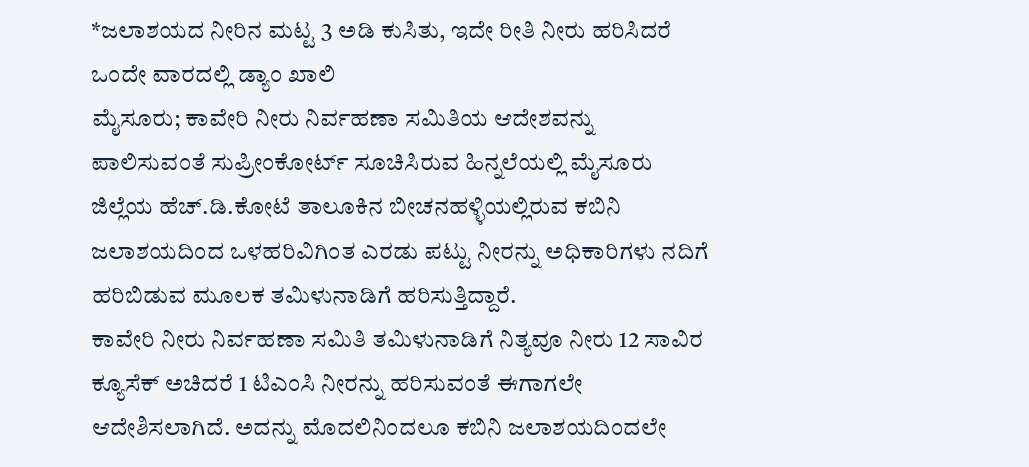*ಜಲಾಶಯದ ನೀರಿನ ಮಟ್ಟ 3 ಅಡಿ ಕುಸಿತು, ಇದೇ ರೀತಿ ನೀರು ಹರಿಸಿದರೆ ಒಂದೇ ವಾರದಲ್ಲಿ ಡ್ಯಾಂ ಖಾಲಿ
ಮೈಸೂರು; ಕಾವೇರಿ ನೀರು ನಿರ್ವಹಣಾ ಸಮಿತಿಯ ಆದೇಶವನ್ನು ಪಾಲಿಸುವಂತೆ ಸುಪ್ರೀಂಕೋರ್ಟ್ ಸೂಚಿಸಿರುವ ಹಿನ್ನಲೆಯಲ್ಲಿ ಮೈಸೂರು ಜಿಲ್ಲೆಯ ಹೆಚ್.ಡಿ.ಕೋಟೆ ತಾಲೂಕಿನ ಬೀಚನಹಳ್ಳಿಯಲ್ಲಿರುವ ಕಬಿನಿ ಜಲಾಶಯದಿಂದ ಒಳಹರಿವಿಗಿಂತ ಎರಡು ಪಟ್ಟು ನೀರನ್ನು ಅಧಿಕಾರಿಗಳು ನದಿಗೆ ಹರಿಬಿಡುವ ಮೂಲಕ ತಮಿಳುನಾಡಿಗೆ ಹರಿಸುತ್ತಿದ್ದಾರೆ.
ಕಾವೇರಿ ನೀರು ನಿರ್ವಹಣಾ ಸಮಿತಿ ತಮಿಳುನಾಡಿಗೆ ನಿತ್ಯವೂ ನೀರು 12 ಸಾವಿರ ಕ್ಯೂಸೆಕ್ ಅಚಿದರೆ 1 ಟಿಎಂಸಿ ನೀರನ್ನು ಹರಿಸುವಂತೆ ಈಗಾಗಲೇ ಆದೇಶಿಸಲಾಗಿದೆ. ಅದನ್ನು ಮೊದಲಿನಿಂದಲೂ ಕಬಿನಿ ಜಲಾಶಯದಿಂದಲೇ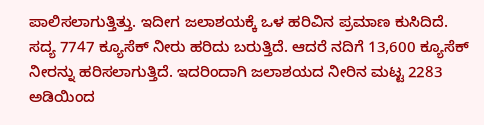ಪಾಲಿಸಲಾಗುತ್ತಿತ್ತು. ಇದೀಗ ಜಲಾಶಯಕ್ಕೆ ಒಳ ಹರಿವಿನ ಪ್ರಮಾಣ ಕುಸಿದಿದೆ. ಸದ್ಯ 7747 ಕ್ಯೂಸೆಕ್ ನೀರು ಹರಿದು ಬರುತ್ತಿದೆ. ಆದರೆ ನದಿಗೆ 13,600 ಕ್ಯೂಸೆಕ್ ನೀರನ್ನು ಹರಿಸಲಾಗುತ್ತಿದೆ. ಇದರಿಂದಾಗಿ ಜಲಾಶಯದ ನೀರಿನ ಮಟ್ಟ 2283 ಅಡಿಯಿಂದ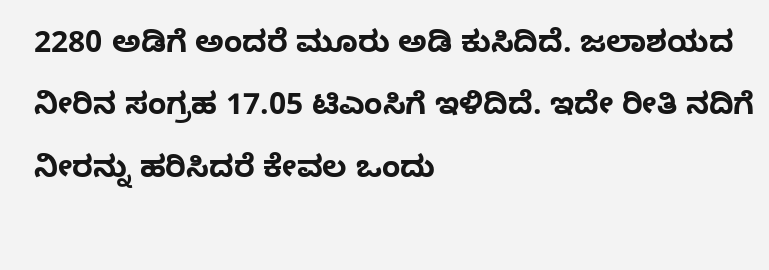2280 ಅಡಿಗೆ ಅಂದರೆ ಮೂರು ಅಡಿ ಕುಸಿದಿದೆ. ಜಲಾಶಯದ ನೀರಿನ ಸಂಗ್ರಹ 17.05 ಟಿಎಂಸಿಗೆ ಇಳಿದಿದೆ. ಇದೇ ರೀತಿ ನದಿಗೆ ನೀರನ್ನು ಹರಿಸಿದರೆ ಕೇವಲ ಒಂದು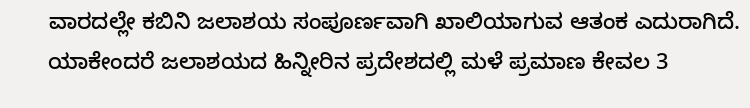ವಾರದಲ್ಲೇ ಕಬಿನಿ ಜಲಾಶಯ ಸಂಪೂರ್ಣವಾಗಿ ಖಾಲಿಯಾಗುವ ಆತಂಕ ಎದುರಾಗಿದೆ. ಯಾಕೇಂದರೆ ಜಲಾಶಯದ ಹಿನ್ನೀರಿನ ಪ್ರದೇಶದಲ್ಲಿ ಮಳೆ ಪ್ರಮಾಣ ಕೇವಲ 3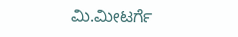ಮಿ.ಮೀಟರ್ಗೆ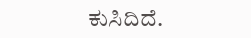ಕುಸಿದಿದೆ.